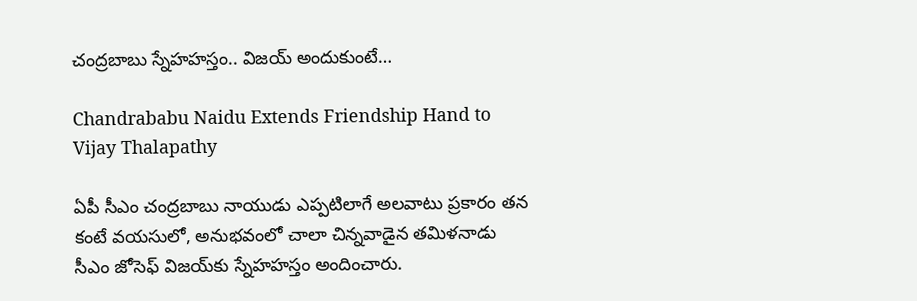చంద్రబాబు స్నేహహస్తం.. విజయ్‌ అందుకుంటే…

Chandrababu Naidu Extends Friendship Hand to Vijay Thalapathy

ఏపీ సీఎం చంద్రబాబు నాయుడు ఎప్పటిలాగే అలవాటు ప్రకారం తన కంటే వయసులో, అనుభవంలో చాలా చిన్నవాడైన తమిళనాడు సీఎం జోసెఫ్ విజయ్‌కు స్నేహహస్తం అందించారు.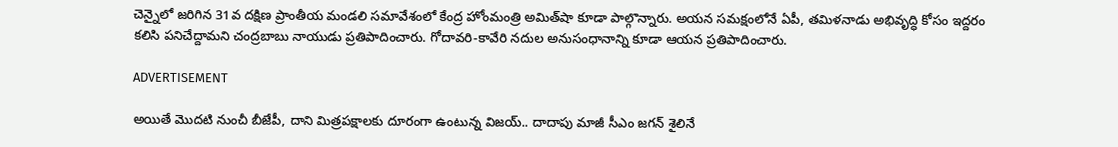చెన్నైలో జరిగిన 31వ దక్షిణ ప్రాంతీయ మండలి సమావేశంలో కేంద్ర హోంమంత్రి అమిత్‌షా కూడా పాల్గొన్నారు. అయన సమక్షంలోనే ఏపీ, తమిళనాడు అభివృద్ధి కోసం ఇద్దరం కలిసి పనిచేద్దామని చంద్రబాబు నాయుడు ప్రతిపాదించారు. గోదావరి-కావేరి నదుల అనుసంధానాన్ని కూడా ఆయన ప్రతిపాదించారు.

ADVERTISEMENT

అయితే మొదటి నుంచీ బీజేపీ, దాని మిత్రపక్షాలకు దూరంగా ఉంటున్న విజయ్.. దాదాపు మాజీ సీఎం జగన్ శైలినే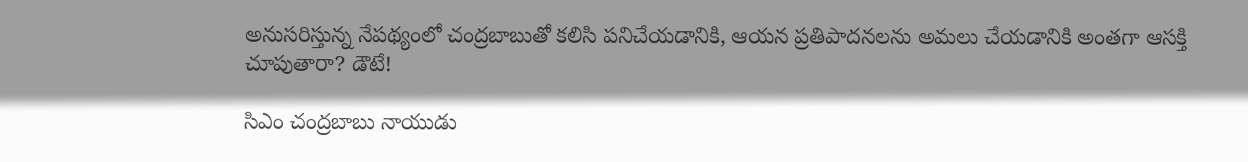అనుసరిస్తున్న నేపథ్యంలో చంద్రబాబుతో కలిసి పనిచేయడానికి, ఆయన ప్రతిపాదనలను అమలు చేయడానికి అంతగా ఆసక్తి చూపుతారా? డౌటే!

సిఎం చంద్రబాబు నాయుడు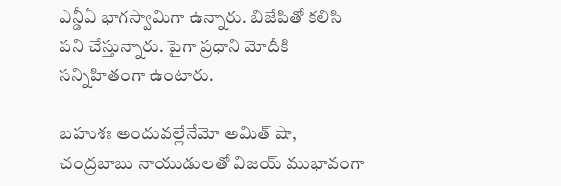ఎన్డీఏ భాగస్వామిగా ఉన్నారు. బిజేపితో కలిసి పని చేస్తున్నారు. పైగా ప్రధాని మోదీకి సన్నిహితంగా ఉంటారు.

బహుశః అందువల్లేనేమో అమిత్ షా, చంద్రబాబు నాయుడులతో విజయ్ ముభావంగా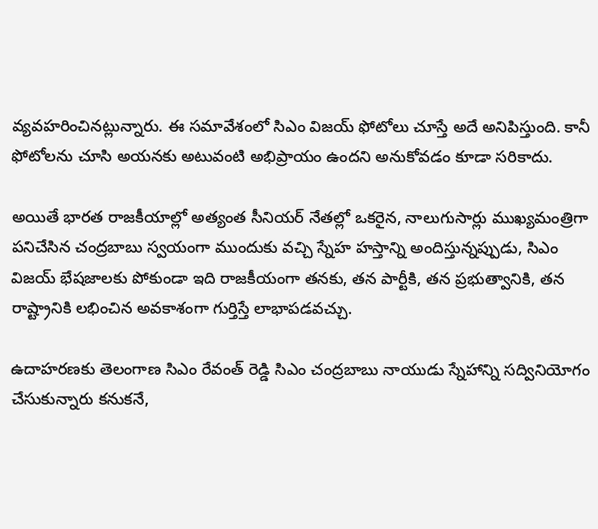వ్యవహరించినట్లున్నారు. ఈ సమావేశంలో సిఎం విజయ్‌ ఫోటోలు చూస్తే అదే అనిపిస్తుంది. కానీ ఫోటోలను చూసి అయనకు అటువంటి అభిప్రాయం ఉందని అనుకోవడం కూడా సరికాదు.

అయితే భారత రాజకీయాల్లో అత్యంత సీనియర్ నేతల్లో ఒకరైన, నాలుగుసార్లు ముఖ్యమంత్రిగా పనిచేసిన చంద్రబాబు స్వయంగా ముందుకు వచ్చి స్నేహ హస్తాన్ని అందిస్తున్నప్పుడు, సిఎం విజయ్‌ భేషజాలకు పోకుండా ఇది రాజకీయంగా తనకు, తన పార్టీకి, తన ప్రభుత్వానికి, తన రాష్ట్రానికి లభించిన అవకాశంగా గుర్తిస్తే లాభాపడవచ్చు.

ఉదాహరణకు తెలంగాణ సిఎం రేవంత్ రెడ్డి సిఎం చంద్రబాబు నాయుడు స్నేహాన్ని సద్వినియోగం చేసుకున్నారు కనుకనే,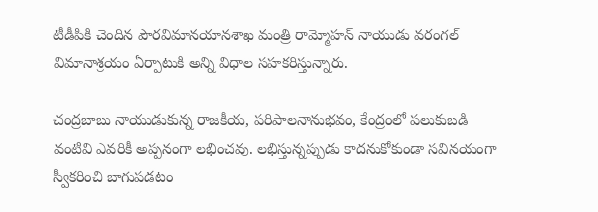టీడీపికి చెందిన పౌరవిమానయానశాఖ మంత్రి రామ్మోహన్ నాయుడు వరంగల్‌ విమానాశ్రయం ఏర్పాటుకి అన్ని విధాల సహకరిస్తున్నారు.

చంద్రబాబు నాయుడుకున్న రాజకీయ, పరిపాలనానుభవం, కేంద్రంలో పలుకుబడి వంటివి ఎవరికీ అప్పనంగా లభించవు. లభిస్తున్నప్పుడు కాదనుకోకుండా సవినయంగా స్వీకరించి బాగుపడటం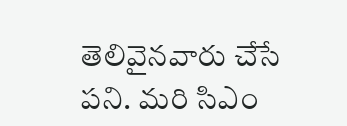తెలివైనవారు చేసే పని. మరి సిఎం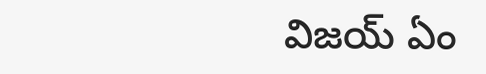విజయ్‌ ఏం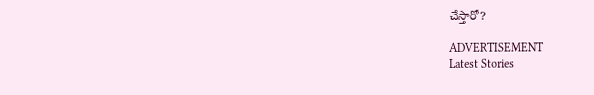చేస్తారో?

ADVERTISEMENT
Latest Stories